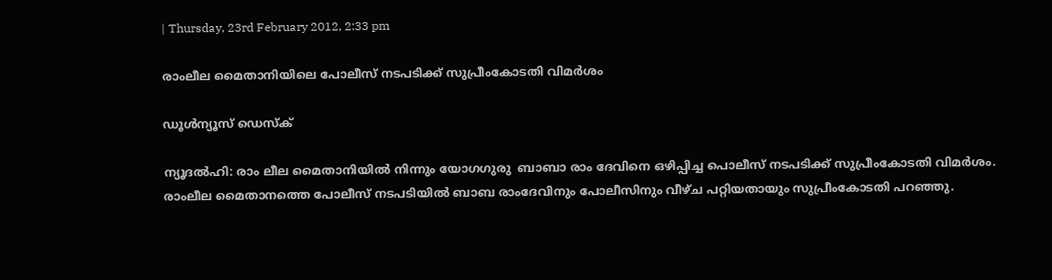| Thursday, 23rd February 2012, 2:33 pm

രാംലീല മൈതാനിയിലെ പോലീസ് നടപടിക്ക് സുപ്രീംകോടതി വിമര്‍ശം

ഡൂള്‍ന്യൂസ് ഡെസ്‌ക്

ന്യൂദല്‍ഹി: രാം ലീല മൈതാനിയില്‍ നിന്നും യോഗഗുരു  ബാബാ രാം ദേവിനെ ഒഴിപ്പിച്ച പൊലീസ് നടപടിക്ക് സുപ്രീംകോടതി വിമര്‍ശം. രാംലീല മൈതാനത്തെ പോലീസ് നടപടിയില്‍ ബാബ രാംദേവിനും പോലീസിനും വീഴ്ച പറ്റിയതായും സുപ്രീംകോടതി പറഞ്ഞു.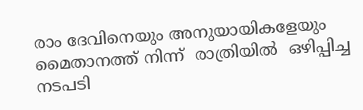രാം ദേവിനെയും അനുയായികളേയും  മൈതാനത്ത് നിന്ന്  രാത്രിയില്‍  ഒഴിപ്പിച്ച നടപടി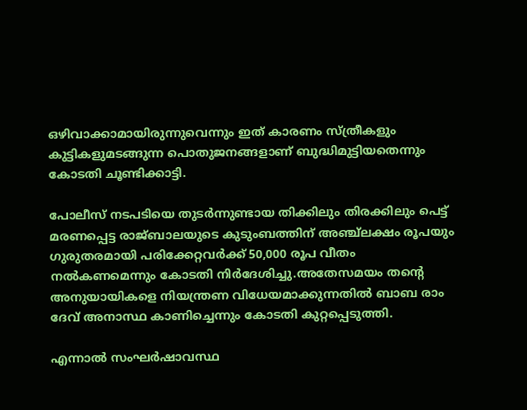ഒഴിവാക്കാമായിരുന്നുവെന്നും ഇത് കാരണം സ്ത്രീകളും കുട്ടികളുമടങ്ങുന്ന പൊതുജനങ്ങളാണ് ബുദ്ധിമുട്ടിയതെന്നും കോടതി ചൂണ്ടിക്കാട്ടി.

പോലീസ് നടപടിയെ തുടര്‍ന്നുണ്ടായ തിക്കിലും തിരക്കിലും പെട്ട് മരണപ്പെട്ട രാജ്ബാലയുടെ കുടുംബത്തിന് അഞ്ച്‌ലക്ഷം രൂപയും ഗുരുതരമായി പരിക്കേറ്റവര്‍ക്ക് 50,000 രൂപ വീതം നല്‍കണമെന്നും കോടതി നിര്‍ദേശിച്ചു.അതേസമയം തന്റെ അനുയായികളെ നിയന്ത്രണ വിധേയമാക്കുന്നതില്‍ ബാബ രാം ദേവ് അനാസ്ഥ കാണിച്ചെന്നും കോടതി കുറ്റപ്പെടുത്തി.

എന്നാല്‍ സംഘര്‍ഷാവസ്ഥ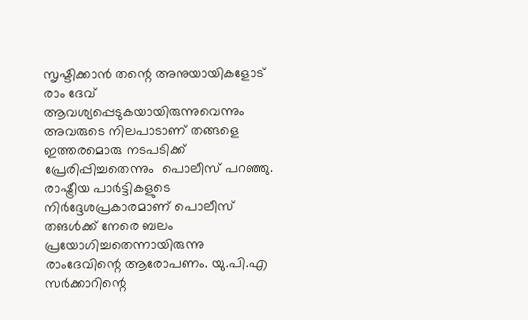സൃഷ്ടിക്കാന്‍ തന്റെ അനുയായികളോട് രാം ദേവ് ആവശ്യപ്പെടുകയായിരുന്നുവെന്നും അവരുടെ നിലപാടാണ് തങ്ങളെ ഇത്തരമൊരു നടപടിക്ക് പ്രേരിപ്പിച്ചതെന്നും  പൊലീസ് പറഞ്ഞു.  രാഷ്ട്രീയ പാര്‍ട്ടികളുടെ നിര്‍ദ്ദേശപ്രകാരമാണ് പൊലീസ് തങള്‍ക്ക് നേരെ ബലം പ്രയോഗിച്ചതെന്നായിരുന്നു രാംദേവിന്റെ ആരോപണം. യു.പി.എ സര്‍ക്കാറിന്റെ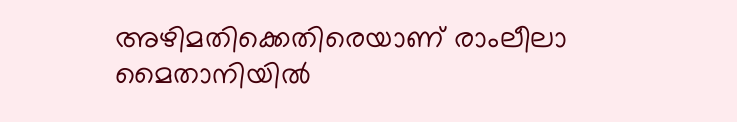അഴിമതിക്കെതിരെയാണ് രാംലീലാ മൈതാനിയില്‍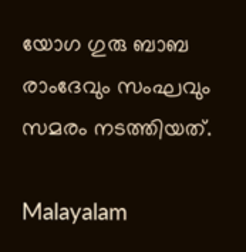യോഗ ഗുരു ബാബ രാംദേവും സംഘവും സമരം നടത്തിയത്.

Malayalam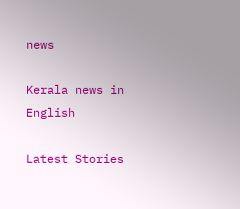news

Kerala news in English

Latest Stories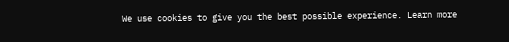We use cookies to give you the best possible experience. Learn more